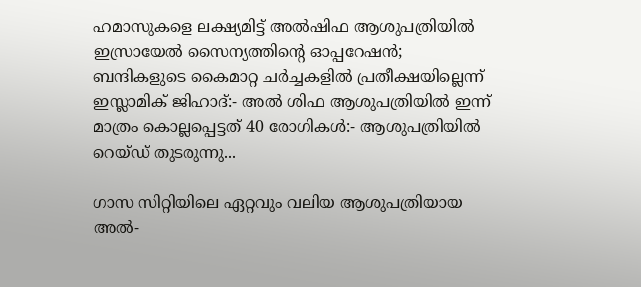ഹമാസുകളെ ലക്ഷ്യമിട്ട് അൽഷിഫ ആശുപത്രിയിൽ ഇസ്രായേൽ സൈന്യത്തിന്റെ ഓപ്പറേഷൻ; ബന്ദികളുടെ കൈമാറ്റ ചർച്ചകളിൽ പ്രതീക്ഷയില്ലെന്ന് ഇസ്ലാമിക് ജിഹാദ്:- അൽ ശിഫ ആശുപത്രിയിൽ ഇന്ന് മാത്രം കൊല്ലപ്പെട്ടത് 40 രോഗികൾ:- ആശുപത്രിയിൽ റെയ്ഡ് തുടരുന്നു...

ഗാസ സിറ്റിയിലെ ഏറ്റവും വലിയ ആശുപത്രിയായ അൽ-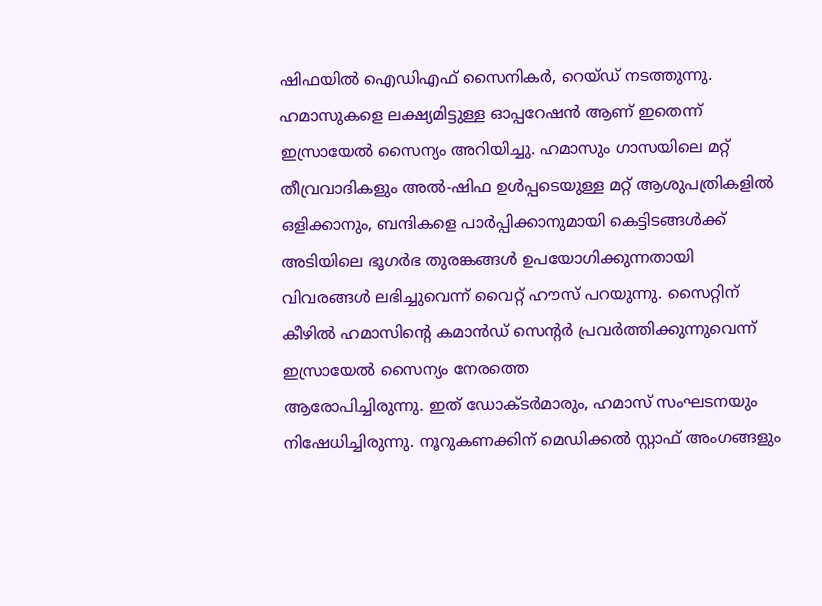ഷിഫയിൽ ഐഡിഎഫ് സൈനികർ, റെയ്ഡ് നടത്തുന്നു. ഹമാസുകളെ ലക്ഷ്യമിട്ടുള്ള ഓപ്പറേഷൻ ആണ് ഇതെന്ന് ഇസ്രായേൽ സൈന്യം അറിയിച്ചു. ഹമാസും ഗാസയിലെ മറ്റ് തീവ്രവാദികളും അൽ-ഷിഫ ഉൾപ്പടെയുള്ള മറ്റ് ആശുപത്രികളിൽ ഒളിക്കാനും, ബന്ദികളെ പാർപ്പിക്കാനുമായി കെട്ടിടങ്ങൾക്ക് അടിയിലെ ഭൂഗർഭ തുരങ്കങ്ങൾ ഉപയോഗിക്കുന്നതായി വിവരങ്ങൾ ലഭിച്ചുവെന്ന് വൈറ്റ് ഹൗസ് പറയുന്നു. സൈറ്റിന് കീഴിൽ ഹമാസിന്റെ കമാൻഡ് സെന്റർ പ്രവർത്തിക്കുന്നുവെന്ന് ഇസ്രായേൽ സൈന്യം നേരത്തെ
ആരോപിച്ചിരുന്നു. ഇത് ഡോക്ടർമാരും, ഹമാസ് സംഘടനയും നിഷേധിച്ചിരുന്നു. നൂറുകണക്കിന് മെഡിക്കൽ സ്റ്റാഫ് അംഗങ്ങളും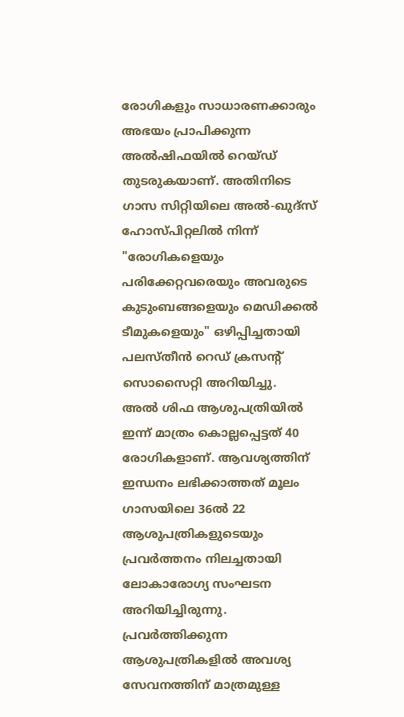രോഗികളും സാധാരണക്കാരും അഭയം പ്രാപിക്കുന്ന അൽഷിഫയിൽ റെയ്ഡ് തുടരുകയാണ്. അതിനിടെ ഗാസ സിറ്റിയിലെ അൽ-ഖുദ്സ് ഹോസ്പിറ്റലിൽ നിന്ന് "രോഗികളെയും പരിക്കേറ്റവരെയും അവരുടെ കുടുംബങ്ങളെയും മെഡിക്കൽ ടീമുകളെയും" ഒഴിപ്പിച്ചതായി പലസ്തീൻ റെഡ് ക്രസന്റ് സൊസൈറ്റി അറിയിച്ചു.
അൽ ശിഫ ആശുപത്രിയിൽ ഇന്ന് മാത്രം കൊല്ലപ്പെട്ടത് 40 രോഗികളാണ്. ആവശ്യത്തിന് ഇന്ധനം ലഭിക്കാത്തത് മൂലം ഗാസയിലെ 36ൽ 22 ആശുപത്രികളുടെയും പ്രവർത്തനം നിലച്ചതായി ലോകാരോഗ്യ സംഘടന അറിയിച്ചിരുന്നു. പ്രവർത്തിക്കുന്ന ആശുപത്രികളിൽ അവശ്യ സേവനത്തിന് മാത്രമുള്ള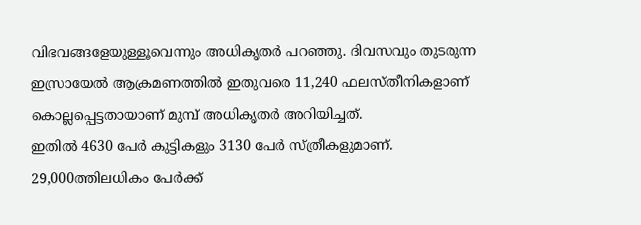വിഭവങ്ങളേയുള്ളൂവെന്നും അധികൃതർ പറഞ്ഞു. ദിവസവും തുടരുന്ന ഇസ്രായേൽ ആക്രമണത്തിൽ ഇതുവരെ 11,240 ഫലസ്തീനികളാണ് കൊല്ലപ്പെട്ടതായാണ് മുമ്പ് അധികൃതർ അറിയിച്ചത്.
ഇതിൽ 4630 പേർ കുട്ടികളും 3130 പേർ സ്ത്രീകളുമാണ്. 29,000ത്തിലധികം പേർക്ക്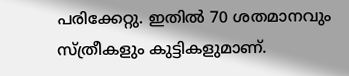പരിക്കേറ്റു. ഇതിൽ 70 ശതമാനവും സ്ത്രീകളും കുട്ടികളുമാണ്.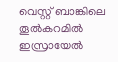വെസ്റ്റ് ബാങ്കിലെ തൂൽകറമിൽ ഇസ്രായേൽ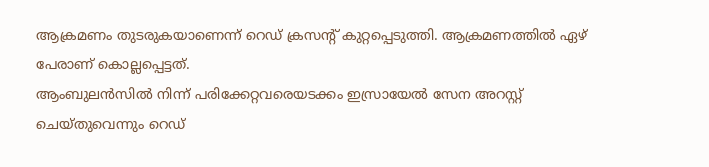ആക്രമണം തുടരുകയാണെന്ന് റെഡ് ക്രസന്റ് കുറ്റപ്പെടുത്തി. ആക്രമണത്തിൽ ഏഴ് പേരാണ് കൊല്ലപ്പെട്ടത്.
ആംബുലൻസിൽ നിന്ന് പരിക്കേറ്റവരെയടക്കം ഇസ്രായേൽ സേന അറസ്റ്റ് ചെയ്തുവെന്നും റെഡ്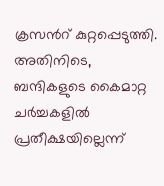ക്രസൻറ് കുറ്റപ്പെടുത്തി. അതിനിടെ, ബന്ദികളുടെ കൈമാറ്റ ചർച്ചകളിൽ പ്രതീക്ഷയില്ലെന്ന്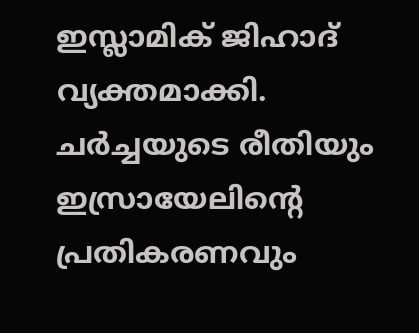ഇസ്ലാമിക് ജിഹാദ് വ്യക്തമാക്കി. ചർച്ചയുടെ രീതിയും ഇസ്രായേലിന്റെ പ്രതികരണവും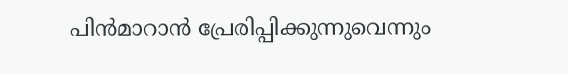പിൻമാറാൻ പ്രേരിപ്പിക്കുന്നുവെന്നും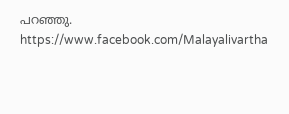പറഞ്ഞു.
https://www.facebook.com/Malayalivartha